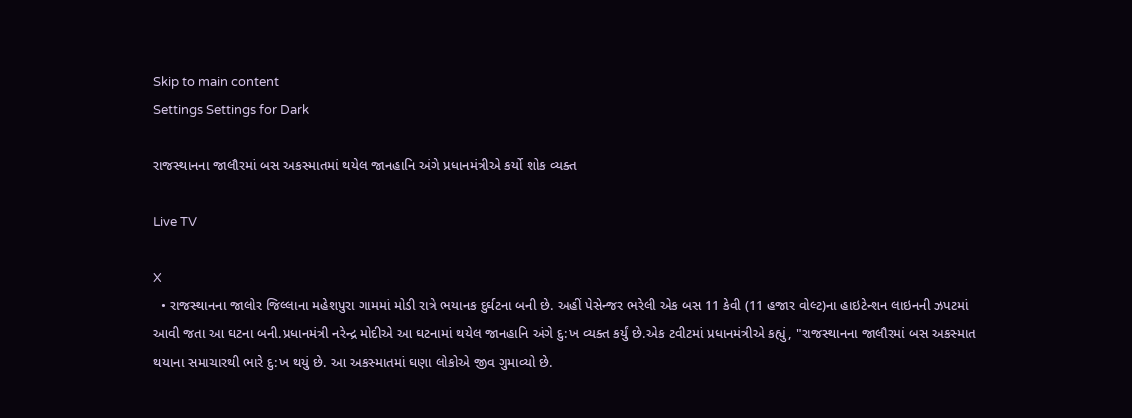Skip to main content
Settings Settings for Dark

રાજસ્થાનના જાલૌરમાં બસ અકસ્માતમાં થયેલ જાનહાનિ અંગે પ્રધાનમંત્રીએ કર્યો શોક વ્યક્ત

Live TV

X
  • રાજસ્થાનના જાલોર જિલ્લાના મહેશપુરા ગામમાં મોડી રાત્રે ભયાનક દુર્ઘટના બની છે. અહીં પેસેન્જર ભરેલી એક બસ 11 કેવી (11 હજાર વોલ્ટ)ના હાઇટેન્શન લાઇનની ઝપટમાં આવી જતા આ ઘટના બની.પ્રધાનમંત્રી નરેન્દ્ર મોદીએ આ ઘટનામાં થયેલ જાનહાનિ અંગે દુ:ખ વ્યક્ત કર્યું છે.એક ટવીટમાં પ્રધાનમંત્રીએ કહ્યું, "રાજસ્થાનના જાલૌરમાં બસ અકસ્માત થયાના સમાચારથી ભારે દુ:ખ થયું છે. આ અકસ્માતમાં ઘણા લોકોએ જીવ ગુમાવ્યો છે.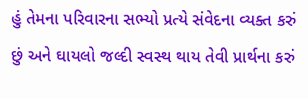હું તેમના પરિવારના સભ્યો પ્રત્યે સંવેદના વ્યક્ત કરું છું અને ઘાયલો જલ્દી સ્વસ્થ થાય તેવી પ્રાર્થના કરું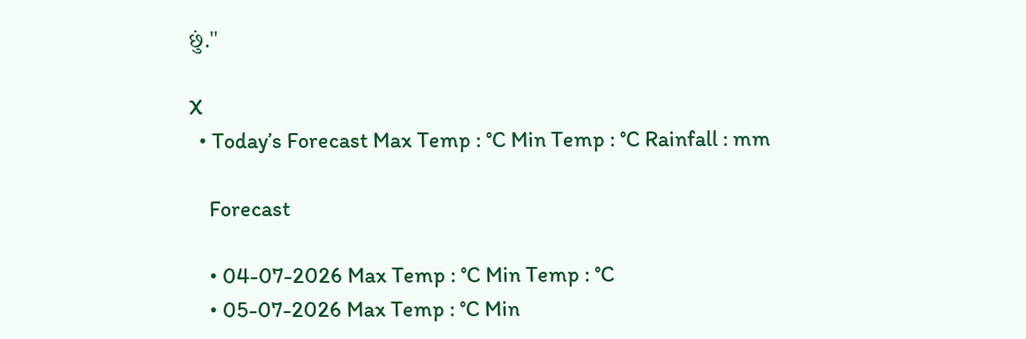છું."

X
  • Today’s Forecast Max Temp : °C Min Temp : °C Rainfall : mm

    Forecast

    • 04-07-2026 Max Temp : °C Min Temp : °C
    • 05-07-2026 Max Temp : °C Min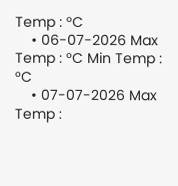Temp : °C
    • 06-07-2026 Max Temp : °C Min Temp : °C
    • 07-07-2026 Max Temp :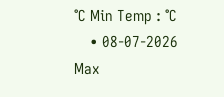°C Min Temp : °C
    • 08-07-2026 Max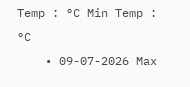Temp : °C Min Temp : °C
    • 09-07-2026 Max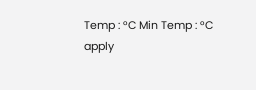Temp : °C Min Temp : °C
apply